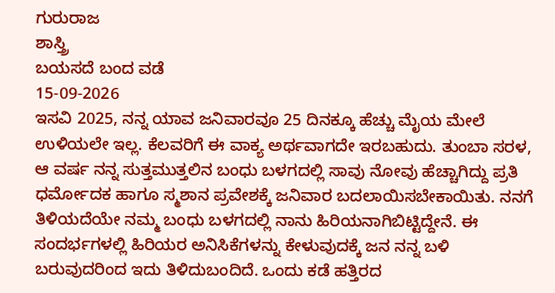ಗುರುರಾಜ
ಶಾಸ್ತ್ರಿ
ಬಯಸದೆ ಬಂದ ವಡೆ
15-09-2026
ಇಸವಿ 2025, ನನ್ನ ಯಾವ ಜನಿವಾರವೂ 25 ದಿನಕ್ಕೂ ಹೆಚ್ಚು ಮೈಯ ಮೇಲೆ ಉಳಿಯಲೇ ಇಲ್ಲ. ಕೆಲವರಿಗೆ ಈ ವಾಕ್ಯ ಅರ್ಥವಾಗದೇ ಇರಬಹುದು. ತುಂಬಾ ಸರಳ, ಆ ವರ್ಷ ನನ್ನ ಸುತ್ತಮುತ್ತಲಿನ ಬಂಧು ಬಳಗದಲ್ಲಿ ಸಾವು ನೋವು ಹೆಚ್ಚಾಗಿದ್ದು ಪ್ರತಿ ಧರ್ಮೋದಕ ಹಾಗೂ ಸ್ಮಶಾನ ಪ್ರವೇಶಕ್ಕೆ ಜನಿವಾರ ಬದಲಾಯಿಸಬೇಕಾಯಿತು. ನನಗೆ ತಿಳಿಯದೆಯೇ ನಮ್ಮ ಬಂಧು ಬಳಗದಲ್ಲಿ ನಾನು ಹಿರಿಯನಾಗಿಬಿಟ್ಟಿದ್ದೇನೆ. ಈ ಸಂದರ್ಭಗಳಲ್ಲಿ ಹಿರಿಯರ ಅನಿಸಿಕೆಗಳನ್ನು ಕೇಳುವುದಕ್ಕೆ ಜನ ನನ್ನ ಬಳಿ ಬರುವುದರಿಂದ ಇದು ತಿಳಿದುಬಂದಿದೆ. ಒಂದು ಕಡೆ ಹತ್ತಿರದ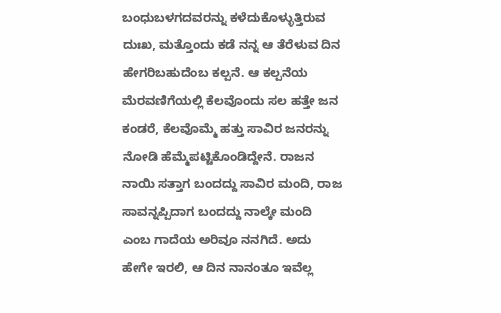ಬಂಧುಬಳಗದವರನ್ನು ಕಳೆದುಕೊಳ್ಳುತ್ತಿರುವ ದುಃಖ, ಮತ್ತೊಂದು ಕಡೆ ನನ್ನ ಆ ತೆರೆಳುವ ದಿನ ಹೇಗರಿಬಹುದೆಂಬ ಕಲ್ಪನೆ. ಆ ಕಲ್ಪನೆಯ ಮೆರವಣಿಗೆಯಲ್ಲಿ ಕೆಲವೊಂದು ಸಲ ಹತ್ತೇ ಜನ ಕಂಡರೆ, ಕೆಲವೊಮ್ಮೆ ಹತ್ತು ಸಾವಿರ ಜನರನ್ನು ನೋಡಿ ಹೆಮ್ಮೆಪಟ್ಟಿಕೊಂಡಿದ್ದೇನೆ. ರಾಜನ ನಾಯಿ ಸತ್ತಾಗ ಬಂದದ್ದು ಸಾವಿರ ಮಂದಿ, ರಾಜ ಸಾವನ್ನಪ್ಪಿದಾಗ ಬಂದದ್ದು ನಾಲ್ಕೇ ಮಂದಿ ಎಂಬ ಗಾದೆಯ ಅರಿವೂ ನನಗಿದೆ. ಅದು ಹೇಗೇ ಇರಲಿ, ಆ ದಿನ ನಾನಂತೂ ಇವೆಲ್ಲ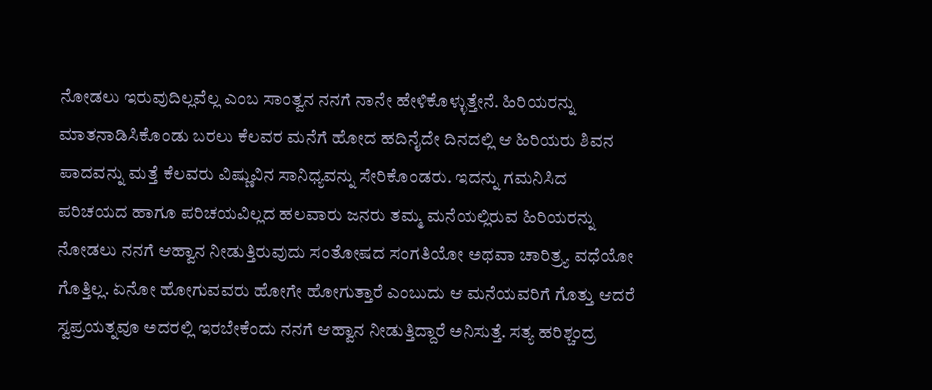ನೋಡಲು ಇರುವುದಿಲ್ಲವೆಲ್ಲ ಎಂಬ ಸಾಂತ್ವನ ನನಗೆ ನಾನೇ ಹೇಳಿಕೊಳ್ಳುತ್ತೇನೆ. ಹಿರಿಯರನ್ನು ಮಾತನಾಡಿಸಿಕೊಂಡು ಬರಲು ಕೆಲವರ ಮನೆಗೆ ಹೋದ ಹದಿನೈದೇ ದಿನದಲ್ಲಿ ಆ ಹಿರಿಯರು ಶಿವನ ಪಾದವನ್ನು ಮತ್ತೆ ಕೆಲವರು ವಿಷ್ಣುವಿನ ಸಾನಿಧ್ಯವನ್ನು ಸೇರಿಕೊಂಡರು. ಇದನ್ನು ಗಮನಿಸಿದ ಪರಿಚಯದ ಹಾಗೂ ಪರಿಚಯವಿಲ್ಲದ ಹಲವಾರು ಜನರು ತಮ್ಮ ಮನೆಯಲ್ಲಿರುವ ಹಿರಿಯರನ್ನು ನೋಡಲು ನನಗೆ ಆಹ್ವಾನ ನೀಡುತ್ತಿರುವುದು ಸಂತೋಷದ ಸಂಗತಿಯೋ ಅಥವಾ ಚಾರಿತ್ರ್ಯ ವಧೆಯೋ ಗೊತ್ತಿಲ್ಲ. ಏನೋ ಹೋಗುವವರು ಹೋಗೇ ಹೋಗುತ್ತಾರೆ ಎಂಬುದು ಆ ಮನೆಯವರಿಗೆ ಗೊತ್ತು ಆದರೆ ಸ್ವಪ್ರಯತ್ನವೂ ಅದರಲ್ಲಿ ಇರಬೇಕೆಂದು ನನಗೆ ಆಹ್ವಾನ ನೀಡುತ್ತಿದ್ದಾರೆ ಅನಿಸುತ್ತೆ. ಸತ್ಯ ಹರಿಶ್ಚಂದ್ರ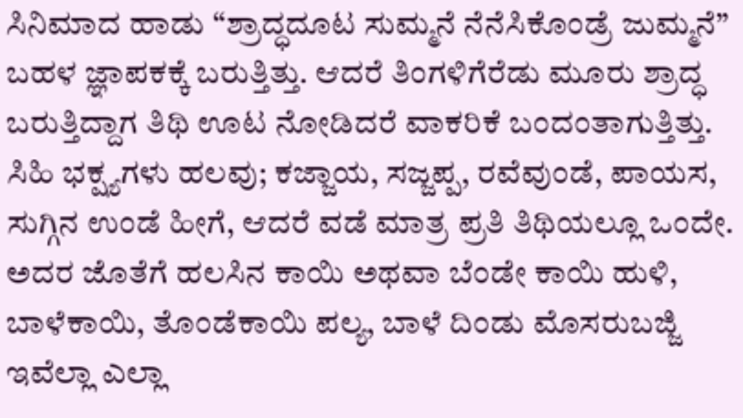ಸಿನಿಮಾದ ಹಾಡು “ಶ್ರಾದ್ಧದೂಟ ಸುಮ್ಮನೆ ನೆನೆಸಿಕೊಂಡ್ರೆ ಜುಮ್ಮನೆ” ಬಹಳ ಜ್ಞಾಪಕಕ್ಕೆ ಬರುತ್ತಿತ್ತು. ಆದರೆ ತಿಂಗಳಿಗೆರೆಡು ಮೂರು ಶ್ರಾದ್ಧ ಬರುತ್ತಿದ್ದಾಗ ತಿಥಿ ಊಟ ನೋಡಿದರೆ ವಾಕರಿಕೆ ಬಂದಂತಾಗುತ್ತಿತ್ತು. ಸಿಹಿ ಭಕ್ಷ್ಯಗಳು ಹಲವು; ಕಜ್ಜಾಯ, ಸಜ್ಜಪ್ಪ, ರವೆವುಂಡೆ, ಪಾಯಸ, ಸುಗ್ಗಿನ ಉಂಡೆ ಹೀಗೆ, ಆದರೆ ವಡೆ ಮಾತ್ರ ಪ್ರತಿ ತಿಥಿಯಲ್ಲೂ ಒಂದೇ. ಅದರ ಜೊತೆಗೆ ಹಲಸಿನ ಕಾಯಿ ಅಥವಾ ಬೆಂಡೇ ಕಾಯಿ ಹುಳಿ, ಬಾಳೆಕಾಯಿ, ತೊಂಡೆಕಾಯಿ ಪಲ್ಯ, ಬಾಳೆ ದಿಂಡು ಮೊಸರುಬಜ್ಜಿ ಇವೆಲ್ಲಾ ಎಲ್ಲಾ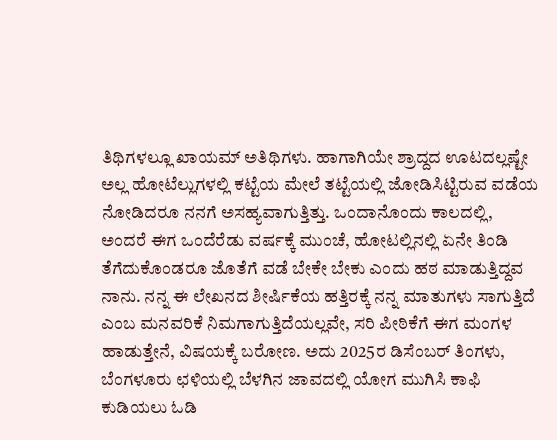ತಿಥಿಗಳಲ್ಲೂ ಖಾಯಮ್‌ ಅತಿಥಿಗಳು. ಹಾಗಾಗಿಯೇ ಶ್ರಾದ್ದದ ಊಟದಲ್ಲಷ್ಟೇ ಅಲ್ಲ ಹೋಟೆಲ್ಲುಗಳಲ್ಲಿ ಕಟ್ಟೆಯ ಮೇಲೆ ತಟ್ಟೆಯಲ್ಲಿ ಜೋಡಿಸಿಟ್ಟಿರುವ ವಡೆಯ ನೋಡಿದರೂ ನನಗೆ ಅಸಹ್ಯವಾಗುತ್ತಿತ್ತು. ಒಂದಾನೊಂದು ಕಾಲದಲ್ಲಿ, ಅಂದರೆ ಈಗ ಒಂದೆರೆಡು ವರ್ಷಕ್ಕೆ ಮುಂಚೆ, ಹೋಟಲ್ಲಿನಲ್ಲಿ ಏನೇ ತಿಂಡಿ ತೆಗೆದುಕೊಂಡರೂ ಜೊತೆಗೆ ವಡೆ ಬೇಕೇ ಬೇಕು ಎಂದು ಹಠ ಮಾಡುತ್ತಿದ್ದವ ನಾನು. ನನ್ನ ಈ ಲೇಖನದ ಶೀರ್ಷಿಕೆಯ ಹತ್ತಿರಕ್ಕೆ ನನ್ನ ಮಾತುಗಳು ಸಾಗುತ್ತಿದೆ ಎಂಬ ಮನವರಿಕೆ ನಿಮಗಾಗುತ್ತಿದೆಯಲ್ಲವೇ, ಸರಿ ಪೀಠಿಕೆಗೆ ಈಗ ಮಂಗಳ ಹಾಡುತ್ತೇನೆ, ವಿಷಯಕ್ಕೆ ಬರೋಣ. ಅದು 2025ರ ಡಿಸೆಂಬರ್‌ ತಿಂಗಳು, ಬೆಂಗಳೂರು ಛಳಿಯಲ್ಲಿ ಬೆಳಗಿನ ಜಾವದಲ್ಲಿ ಯೋಗ ಮುಗಿಸಿ ಕಾಫಿ ಕುಡಿಯಲು ಓಡಿ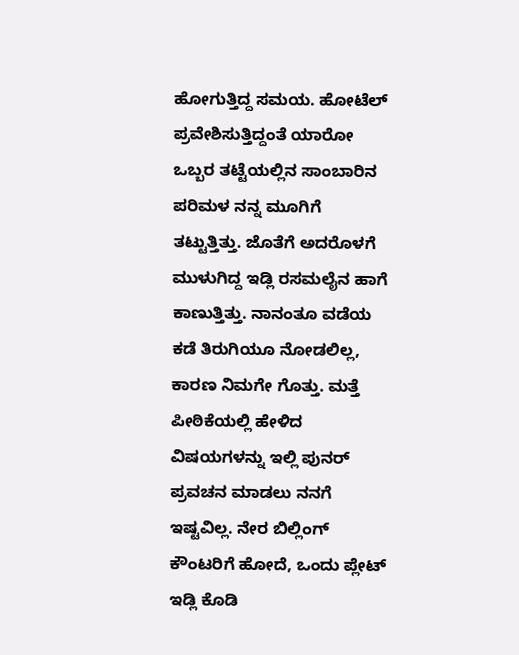ಹೋಗುತ್ತಿದ್ದ ಸಮಯ. ಹೋಟೆಲ್‌ ಪ್ರವೇಶಿಸುತ್ತಿದ್ದಂತೆ ಯಾರೋ ಒಬ್ಬರ ತಟ್ಟೆಯಲ್ಲಿನ ಸಾಂಬಾರಿನ ಪರಿಮಳ ನನ್ನ ಮೂಗಿಗೆ ತಟ್ಟುತ್ತಿತ್ತು. ಜೊತೆಗೆ ಅದರೊಳಗೆ ಮುಳುಗಿದ್ದ ಇಡ್ಲಿ ರಸಮಲೈನ ಹಾಗೆ ಕಾಣುತ್ತಿತ್ತು. ನಾನಂತೂ ವಡೆಯ ಕಡೆ ತಿರುಗಿಯೂ ನೋಡಲಿಲ್ಲ, ಕಾರಣ ನಿಮಗೇ ಗೊತ್ತು. ಮತ್ತೆ ಪೀಠಿಕೆಯಲ್ಲಿ ಹೇಳಿದ ವಿಷಯಗಳನ್ನು ಇಲ್ಲಿ ಪುನರ್‌ ಪ್ರವಚನ ಮಾಡಲು ನನಗೆ ಇಷ್ಟವಿಲ್ಲ. ನೇರ ಬಿಲ್ಲಿಂಗ್‌ ಕೌಂಟರಿಗೆ ಹೋದೆ, ಒಂದು ಪ್ಲೇಟ್‌ ಇಡ್ಲಿ ಕೊಡಿ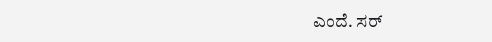ಎಂದೆ. ಸರ್‌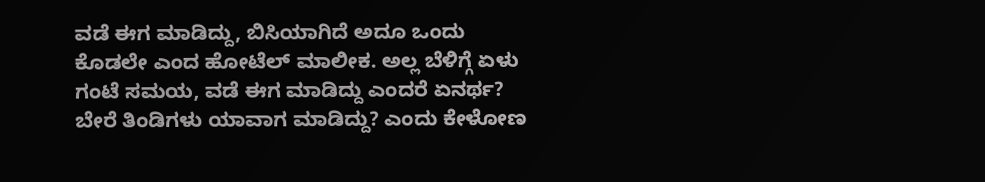ವಡೆ ಈಗ ಮಾಡಿದ್ದು, ಬಿಸಿಯಾಗಿದೆ ಅದೂ ಒಂದು ಕೊಡಲೇ ಎಂದ ಹೋಟೆಲ್‌ ಮಾಲೀಕ. ಅಲ್ಲ ಬೆಳಿಗ್ಗೆ ಏಳು ಗಂಟೆ ಸಮಯ, ವಡೆ ಈಗ ಮಾಡಿದ್ದು ಎಂದರೆ ಏನರ್ಥ? ಬೇರೆ ತಿಂಡಿಗಳು ಯಾವಾಗ ಮಾಡಿದ್ದು? ಎಂದು ಕೇಳೋಣ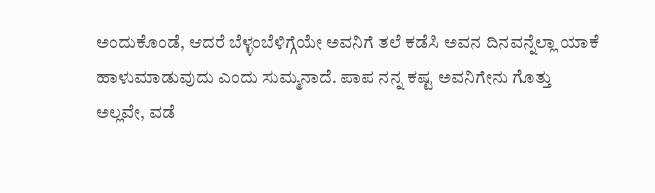ಅಂದುಕೊಂಡೆ, ಆದರೆ ಬೆಳ್ಳಂಬೆಳಿಗ್ಗೆಯೇ ಅವನಿಗೆ ತಲೆ ಕಡೆಸಿ ಅವನ ದಿನವನ್ನೆಲ್ಲಾ ಯಾಕೆ ಹಾಳುಮಾಡುವುದು ಎಂದು ಸುಮ್ಮನಾದೆ. ಪಾಪ ನನ್ನ ಕಷ್ಟ ಅವನಿಗೇನು ಗೊತ್ತು ಅಲ್ಲವೇ, ವಡೆ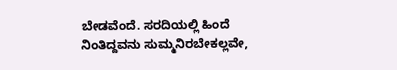ಬೇಡವೆಂದೆ. ಸರದಿಯಲ್ಲಿ ಹಿಂದೆ ನಿಂತಿದ್ದವನು ಸುಮ್ಮನಿರಬೇಕಲ್ಲವೇ,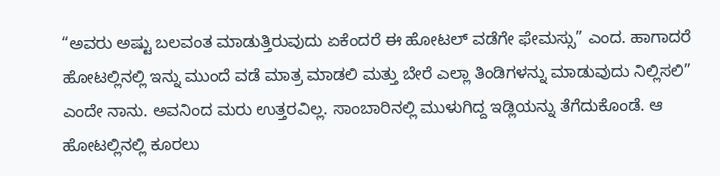“ಅವರು ಅಷ್ಟು ಬಲವಂತ ಮಾಡುತ್ತಿರುವುದು ಏಕೆಂದರೆ ಈ ಹೋಟಲ್‌ ವಡೆಗೇ ಫೇಮಸ್ಸು” ಎಂದ. ಹಾಗಾದರೆ ಹೋಟಲ್ಲಿನಲ್ಲಿ ಇನ್ನು ಮುಂದೆ ವಡೆ ಮಾತ್ರ ಮಾಡಲಿ ಮತ್ತು ಬೇರೆ ಎಲ್ಲಾ ತಿಂಡಿಗಳನ್ನು ಮಾಡುವುದು ನಿಲ್ಲಿಸಲಿ” ಎಂದೇ ನಾನು. ಅವನಿಂದ ಮರು ಉತ್ತರವಿಲ್ಲ. ಸಾಂಬಾರಿನಲ್ಲಿ ಮುಳುಗಿದ್ದ ಇಡ್ಲಿಯನ್ನು ತೆಗೆದುಕೊಂಡೆ. ಆ ಹೋಟಲ್ಲಿನಲ್ಲಿ ಕೂರಲು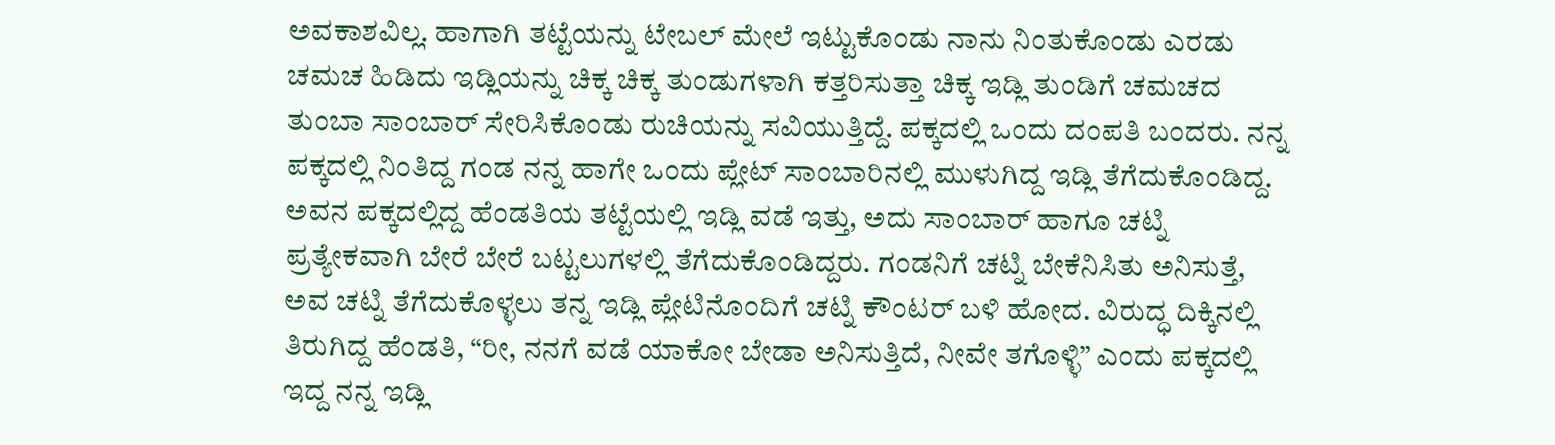ಅವಕಾಶವಿಲ್ಲ. ಹಾಗಾಗಿ ತಟ್ಟೆಯನ್ನು ಟೇಬಲ್‌ ಮೇಲೆ ಇಟ್ಟುಕೊಂಡು ನಾನು ನಿಂತುಕೊಂಡು ಎರಡು ಚಮಚ ಹಿಡಿದು ಇಡ್ಲಿಯನ್ನು ಚಿಕ್ಕ ಚಿಕ್ಕ ತುಂಡುಗಳಾಗಿ ಕತ್ತರಿಸುತ್ತಾ ಚಿಕ್ಕ ಇಡ್ಲಿ ತುಂಡಿಗೆ ಚಮಚದ ತುಂಬಾ ಸಾಂಬಾರ್‌ ಸೇರಿಸಿಕೊಂಡು ರುಚಿಯನ್ನು ಸವಿಯುತ್ತಿದ್ದೆ. ಪಕ್ಕದಲ್ಲಿ ಒಂದು ದಂಪತಿ ಬಂದರು. ನನ್ನ ಪಕ್ಕದಲ್ಲಿ ನಿಂತಿದ್ದ ಗಂಡ ನನ್ನ ಹಾಗೇ ಒಂದು ಪ್ಲೇಟ್‌ ಸಾಂಬಾರಿನಲ್ಲಿ ಮುಳುಗಿದ್ದ ಇಡ್ಲಿ ತೆಗೆದುಕೊಂಡಿದ್ದ. ಅವನ ಪಕ್ಕದಲ್ಲಿದ್ದ ಹೆಂಡತಿಯ ತಟ್ಟೆಯಲ್ಲಿ ಇಡ್ಲಿ ವಡೆ ಇತ್ತು, ಅದು ಸಾಂಬಾರ್‌ ಹಾಗೂ ಚಟ್ನಿ ಪ್ರತ್ಯೇಕವಾಗಿ ಬೇರೆ ಬೇರೆ ಬಟ್ಟಲುಗಳಲ್ಲಿ ತೆಗೆದುಕೊಂಡಿದ್ದರು. ಗಂಡನಿಗೆ ಚಟ್ನಿ ಬೇಕೆನಿಸಿತು ಅನಿಸುತ್ತೆ, ಅವ ಚಟ್ನಿ ತೆಗೆದುಕೊಳ್ಳಲು ತನ್ನ ಇಡ್ಲಿ ಪ್ಲೇಟಿನೊಂದಿಗೆ ಚಟ್ನಿ ಕೌಂಟರ್‌ ಬಳಿ ಹೋದ. ವಿರುದ್ಧ ದಿಕ್ಕಿನಲ್ಲಿ ತಿರುಗಿದ್ದ ಹೆಂಡತಿ, “ರೀ, ನನಗೆ ವಡೆ ಯಾಕೋ ಬೇಡಾ ಅನಿಸುತ್ತಿದೆ, ನೀವೇ ತಗೊಳ್ಳಿ” ಎಂದು ಪಕ್ಕದಲ್ಲಿ ಇದ್ದ ನನ್ನ ಇಡ್ಲಿ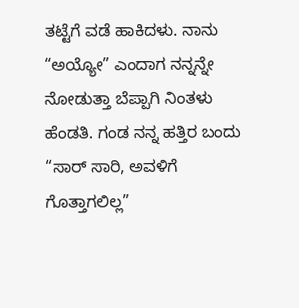ತಟ್ಟೆಗೆ ವಡೆ ಹಾಕಿದಳು. ನಾನು “ಅಯ್ಯೋ” ಎಂದಾಗ ನನ್ನನ್ನೇ ನೋಡುತ್ತಾ ಬೆಪ್ಪಾಗಿ ನಿಂತಳು ಹೆಂಡತಿ. ಗಂಡ ನನ್ನ ಹತ್ತಿರ ಬಂದು “ಸಾರ್‌ ಸಾರಿ, ಅವಳಿಗೆ ಗೊತ್ತಾಗಲಿಲ್ಲ”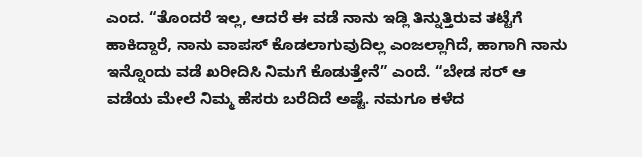ಎಂದ. “ತೊಂದರೆ ಇಲ್ಲ, ಆದರೆ ಈ ವಡೆ ನಾನು ಇಡ್ಲಿ ತಿನ್ನುತ್ತಿರುವ ತಟ್ಟೆಗೆ ಹಾಕಿದ್ದಾರೆ, ನಾನು ವಾಪಸ್‌ ಕೊಡಲಾಗುವುದಿಲ್ಲ ಎಂಜಲ್ಲಾಗಿದೆ, ಹಾಗಾಗಿ ನಾನು ಇನ್ನೊಂದು ವಡೆ ಖರೀದಿಸಿ ನಿಮಗೆ ಕೊಡುತ್ತೇನೆ” ಎಂದೆ. “ಬೇಡ ಸರ್‌ ಆ ವಡೆಯ ಮೇಲೆ ನಿಮ್ಮ ಹೆಸರು ಬರೆದಿದೆ ಅಷ್ಟೆ. ನಮಗೂ ಕಳೆದ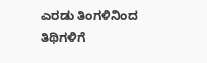ಎರಡು ತಿಂಗಳಿನಿಂದ ತಿಥಿಗಳಿಗೆ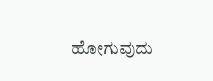ಹೋಗುವುದು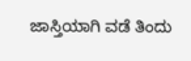ಜಾಸ್ತಿಯಾಗಿ ವಡೆ ತಿಂದು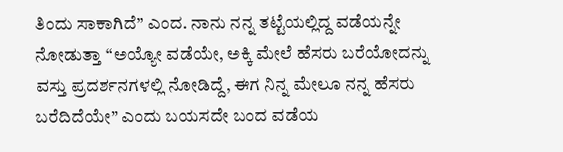ತಿಂದು ಸಾಕಾಗಿದೆ” ಎಂದ. ನಾನು ನನ್ನ ತಟ್ಟೆಯಲ್ಲಿದ್ದ ವಡೆಯನ್ನೇ ನೋಡುತ್ತಾ “ಅಯ್ಯೋ ವಡೆಯೇ, ಅಕ್ಕಿ ಮೇಲೆ ಹೆಸರು ಬರೆಯೋದನ್ನು ವಸ್ತು ಪ್ರದರ್ಶನಗಳಲ್ಲಿ ನೋಡಿದ್ದೆ, ಈಗ ನಿನ್ನ ಮೇಲೂ ನನ್ನ ಹೆಸರು ಬರೆದಿದೆಯೇ” ಎಂದು ಬಯಸದೇ ಬಂದ ವಡೆಯ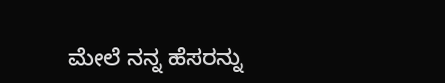ಮೇಲೆ ನನ್ನ ಹೆಸರನ್ನು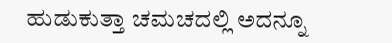ಹುಡುಕುತ್ತಾ ಚಮಚದಲ್ಲಿ ಅದನ್ನೂ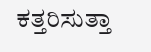ಕತ್ತರಿಸುತ್ತಾ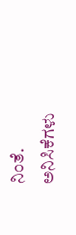ನಿಂತೆ.
ಅನಿಸಿಕೆಗಳು